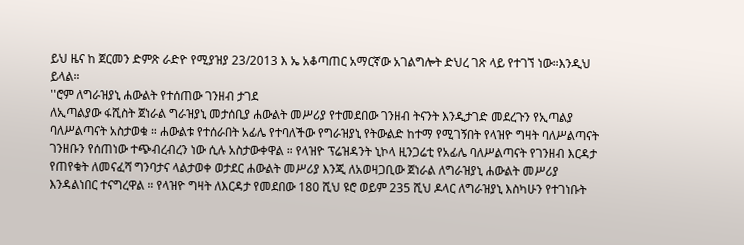ይህ ዜና ከ ጀርመን ድምጽ ራድዮ የሚያዝያ 23/2013 እ ኤ አቆጣጠር አማርኛው አገልግሎት ድህረ ገጽ ላይ የተገኘ ነው።እንዲህ ይላል።
''ሮም ለግራዝያኒ ሐውልት የተሰጠው ገንዘብ ታገደ
ለኢጣልያው ፋሺስት ጀነራል ግራዝያኒ መታሰቢያ ሐውልት መሥሪያ የተመደበው ገንዘብ ትናንት እንዲታገድ መደረጉን የኢጣልያ ባለሥልጣናት አስታወቁ ። ሐውልቱ የተሰራበት አፊሌ የተባለችው የግራዝያኒ የትውልድ ከተማ የሚገኝበት የላዝዮ ግዛት ባለሥልጣናት ገንዘቡን የሰጠነው ተጭብረብረን ነው ሲሉ አስታውቀዋል ። የላዝዮ ፕሬዝዳንት ኒኮላ ዚንጋሬቲ የአፊሌ ባለሥልጣናት የገንዘብ እርዳታ የጠየቁት ለመናፈሻ ግንባታና ላልታወቀ ወታደር ሐውልት መሥሪያ እንጂ ለአወዛጋቢው ጀነራል ለግራዝያኒ ሐውልት መሥሪያ እንዳልነበር ተናግረዋል ። የላዝዮ ግዛት ለእርዳታ የመደበው 180 ሺህ ዩሮ ወይም 235 ሺህ ዶላር ለግራዝያኒ እስካሁን የተገነቡት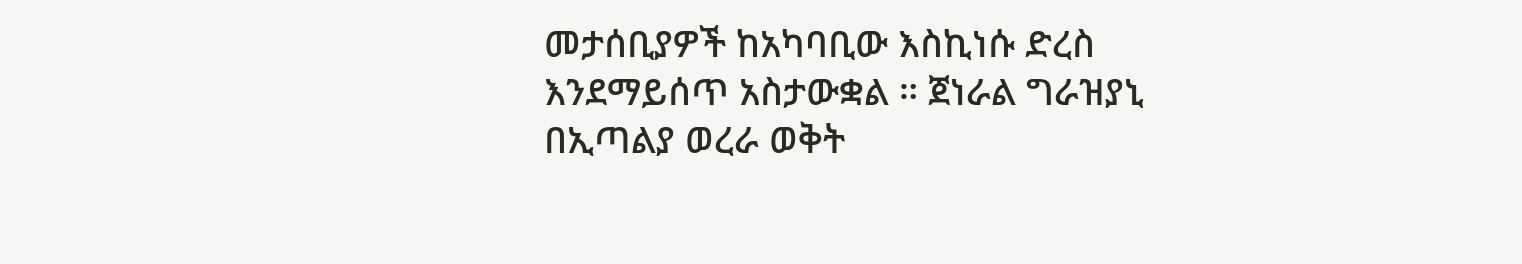መታሰቢያዎች ከአካባቢው እስኪነሱ ድረስ እንደማይሰጥ አስታውቋል ። ጀነራል ግራዝያኒ በኢጣልያ ወረራ ወቅት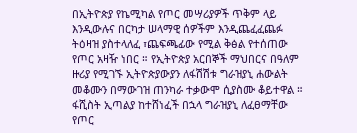በኢትዮጵያ የኬሚካል የጦር መሣሪያዎች ጥቅም ላይ እንዲውሉና በርካታ ሠላማዊ ሰዎችም እንዲጨፈፈጨፉ ትዕዛዝ ያስተላለፈ ፣ጨፍጫፊው የሚል ቅፅል የተሰጠው የጦር አዛዥ ነበር ። የኢትዮጵያ አርበኞች ማህበርና በዓለም ዙሪያ የሚገኙ ኢትዮጵያውያን ለፋሽሽቱ ግራዝያኒ ሐውልት መቆሙን በማውገዝ ጠንካራ ተቃውሞ ሲያስሙ ቆይተዋል ። ፋሺስት ኢጣልያ ከተሸነፈች በኋላ ግራዝያኒ ለፈፀማቸው የጦር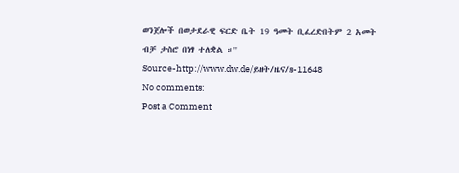ወንጀሎች በወታደራዊ ፍርድ ቤት 19 ዓመት ቢፈረድበትም 2 አመት ብቻ ታስሮ በነፃ ተለቋል ።''
Source-http://www.dw.de/ይዘት/ዜና/s-11648
No comments:
Post a Comment